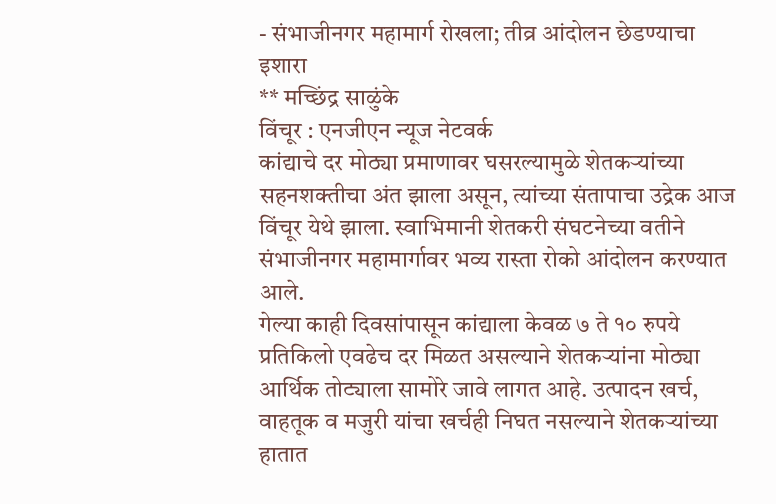- संभाजीनगर महामार्ग रोखला; तीव्र आंदोलन छेडण्याचा इशारा
** मच्छिंद्र साळुंके
विंचूर : एनजीएन न्यूज नेटवर्क
कांद्याचे दर मोठ्या प्रमाणावर घसरल्यामुळे शेतकऱ्यांच्या सहनशक्तीचा अंत झाला असून, त्यांच्या संतापाचा उद्रेक आज विंचूर येथे झाला. स्वाभिमानी शेतकरी संघटनेच्या वतीने संभाजीनगर महामार्गावर भव्य रास्ता रोको आंदोलन करण्यात आले.
गेल्या काही दिवसांपासून कांद्याला केवळ ७ ते १० रुपये प्रतिकिलो एवढेच दर मिळत असल्याने शेतकऱ्यांना मोठ्या आर्थिक तोट्याला सामोरे जावे लागत आहे. उत्पादन खर्च, वाहतूक व मजुरी यांचा खर्चही निघत नसल्याने शेतकऱ्यांच्या हातात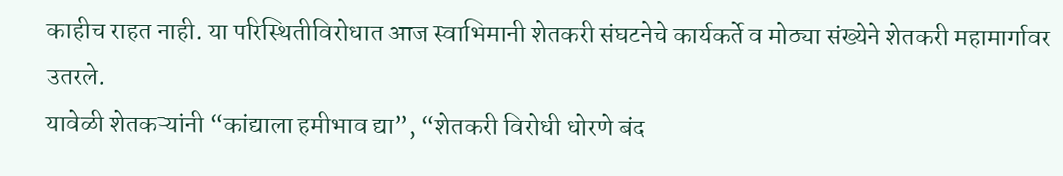काहीच राहत नाही. या परिस्थितीविरोधात आज स्वाभिमानी शेतकरी संघटनेचे कार्यकर्ते व मोठ्या संख्येने शेतकरी महामार्गावर उतरले.
यावेळी शेतकऱ्यांनी “कांद्याला हमीभाव द्या”, “शेतकरी विरोधी धोरणे बंद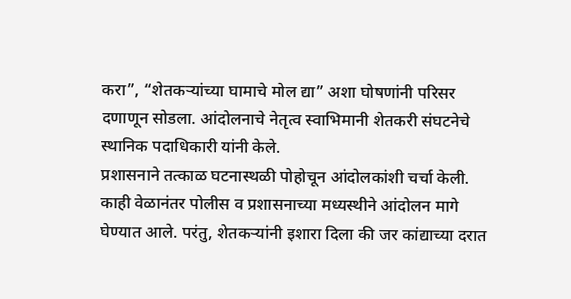करा”, “शेतकऱ्यांच्या घामाचे मोल द्या” अशा घोषणांनी परिसर दणाणून सोडला. आंदोलनाचे नेतृत्व स्वाभिमानी शेतकरी संघटनेचे स्थानिक पदाधिकारी यांनी केले.
प्रशासनाने तत्काळ घटनास्थळी पोहोचून आंदोलकांशी चर्चा केली. काही वेळानंतर पोलीस व प्रशासनाच्या मध्यस्थीने आंदोलन मागे घेण्यात आले. परंतु, शेतकऱ्यांनी इशारा दिला की जर कांद्याच्या दरात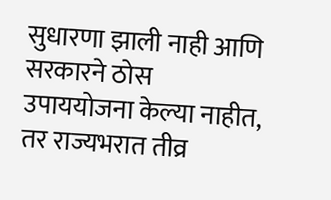सुधारणा झाली नाही आणि सरकारने ठोस उपाययोजना केल्या नाहीत, तर राज्यभरात तीव्र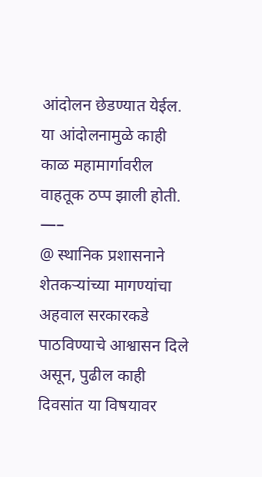आंदोलन छेडण्यात येईल. या आंदोलनामुळे काही काळ महामार्गावरील वाहतूक ठप्प झाली होती.
—–
@ स्थानिक प्रशासनाने शेतकऱ्यांच्या मागण्यांचा अहवाल सरकारकडे पाठविण्याचे आश्वासन दिले असून, पुढील काही दिवसांत या विषयावर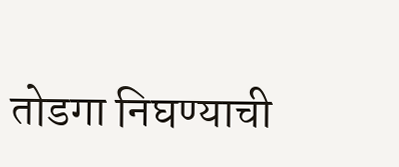तोडगा निघण्याची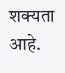शक्यता आहे.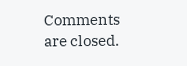Comments are closed.